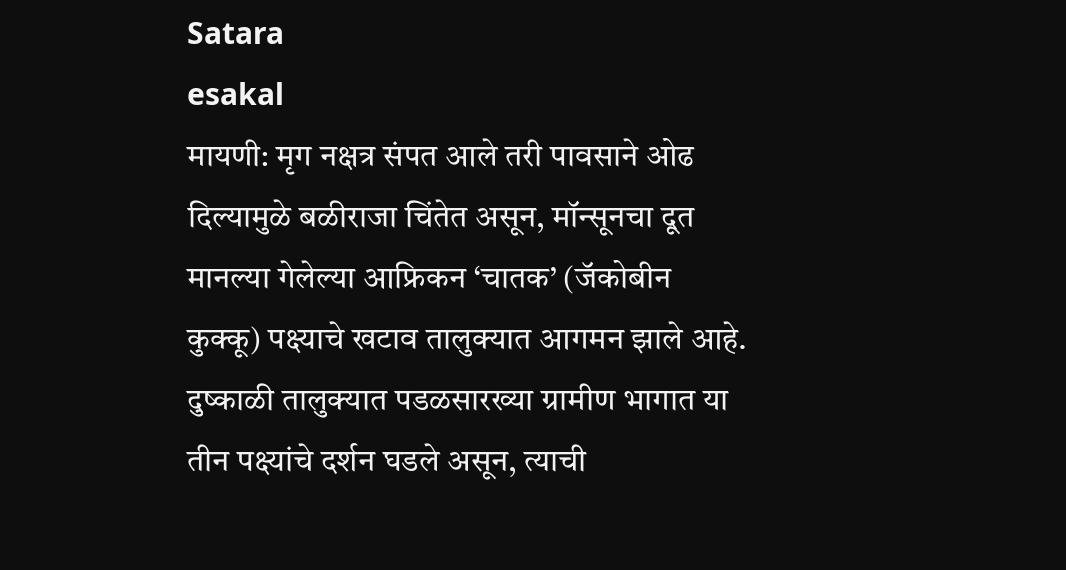Satara
esakal
मायणी: मृग नक्षत्र संपत आले तरी पावसाने ओढ दिल्यामुळे बळीराजा चिंतेत असून, मॉन्सूनचा दूत मानल्या गेलेल्या आफ्रिकन ‘चातक’ (जॅकोबीन कुक्कू) पक्ष्याचे खटाव तालुक्यात आगमन झाले आहे. दुष्काळी तालुक्यात पडळसारख्या ग्रामीण भागात या तीन पक्ष्यांचे दर्शन घडले असून, त्याची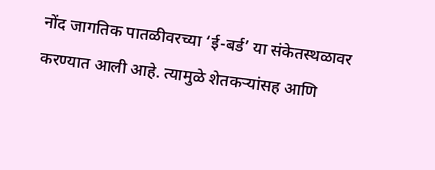नोंद जागतिक पातळीवरच्या ‘ई-बर्ड’ या संकेतस्थळावर करण्यात आली आहे. त्यामुळे शेतकऱ्यांसह आणि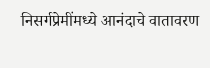निसर्गप्रेमींमध्ये आनंदाचे वातावरण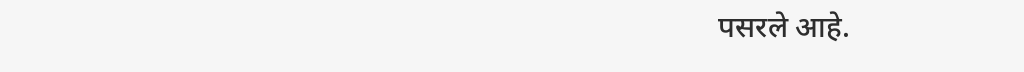पसरले आहे.